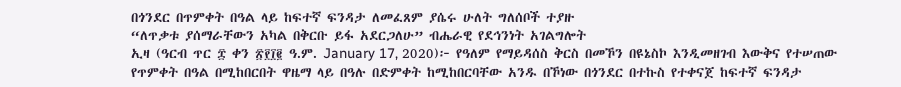በጎንደር በጥምቀት በዓል ላይ ከፍተኛ ፍንዳታ ለመፈጸም ያሴሩ ሁለት ግለሰቦች ተያዙ
“ለጥቃቱ ያሰማራቸውን አካል በቅርቡ ይፋ አደርጋለሁ” ብሔራዊ የደኅንነት አገልግሎት
ኢዛ (ዓርብ ጥር ፰ ቀን ፳፻፲፪ ዓ.ም. January 17, 2020)፦ የዓለም የማይዳሰስ ቅርስ በመኾን በዩኔስኮ እንዲመዘገብ እውቅና የተሠጠው የጥምቀት በዓል በሚከበርበት ዋዜማ ላይ በዓሉ በድምቀት ከሚከበርባቸው አንዱ በኾነው በጎንደር በተኩስ የተቀናጀ ከፍተኛ ፍንዳታ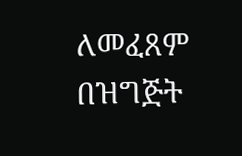ለመፈጸም በዝግጅት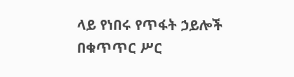ላይ የነበሩ የጥፋት ኃይሎች በቁጥጥር ሥር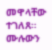መዋላቸው ተገለጸ።
ሙሉውን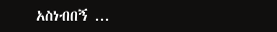አስነብበኝ ...